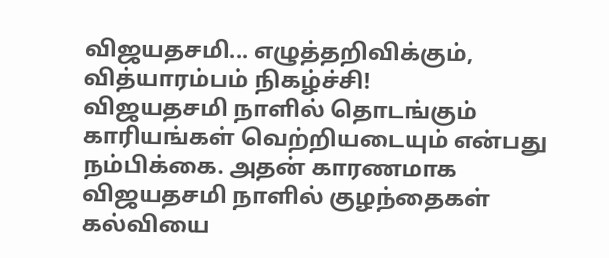விஜயதசமி... எழுத்தறிவிக்கும், வித்யாரம்பம் நிகழ்ச்சி!
விஜயதசமி நாளில் தொடங்கும் காரியங்கள் வெற்றியடையும் என்பது நம்பிக்கை. அதன் காரணமாக விஜயதசமி நாளில் குழந்தைகள் கல்வியை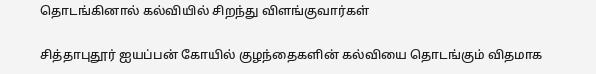தொடங்கினால் கல்வியில் சிறந்து விளங்குவார்கள்

சித்தாபுதூர் ஐயப்பன் கோயில் குழந்தைகளின் கல்வியை தொடங்கும் விதமாக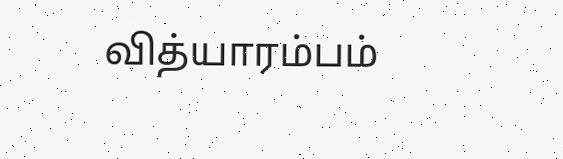வித்யாரம்பம்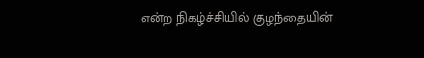என்ற நிகழ்ச்சியில் குழந்தையின்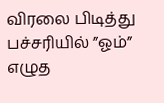விரலை பிடித்து பச்சரியில் ”ஓம்” எழுத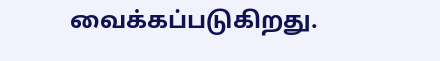வைக்கப்படுகிறது.